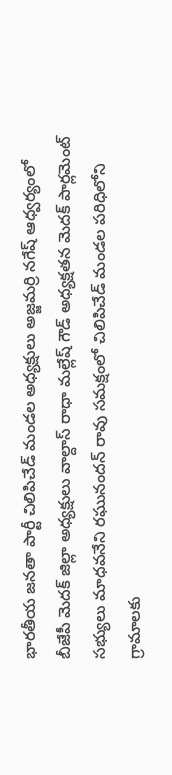భారతీయ జనతా పార్టీ చిలిపిచేడ్ మండల అధ్యక్షులు అజ్జమర్రి నగేష్ ఆధ్వర్యంలో బీజేపీ మెదక్ జిల్లా అధ్యక్షులు వాల్దాస్ రాధా మల్లేష్ గౌడ్ అధ్యక్షతన మెదక్ పార్లమెంట్ సభ్యులు మాధవనేని రఘునందన్ రావు సమక్షంలో చిలిపిచేడ్ మండల పరిధిలోని గ్రామాలకు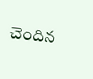చెందిన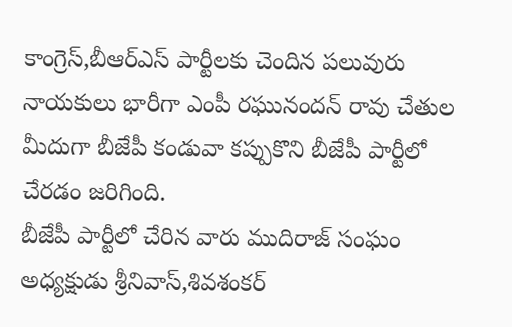కాంగ్రెస్,బీఆర్ఎస్ పార్టీలకు చెందిన పలువురు నాయకులు భారీగా ఎంపీ రఘునందన్ రావు చేతుల మీదుగా బీజేపీ కండువా కప్పుకొని బీజేపీ పార్టీలో చేరడం జరిగింది.
బీజేపీ పార్టీలో చేరిన వారు ముదిరాజ్ సంఘం అధ్యక్షుడు శ్రీనివాస్,శివశంకర్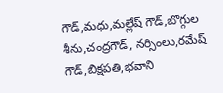గౌడ్,మధు,మల్లేష్ గౌడ్,బొగ్గుల శీను,చంద్రగౌడ్, నర్సింలు,రమేష్ గౌడ్,బిక్షపతి,భవాని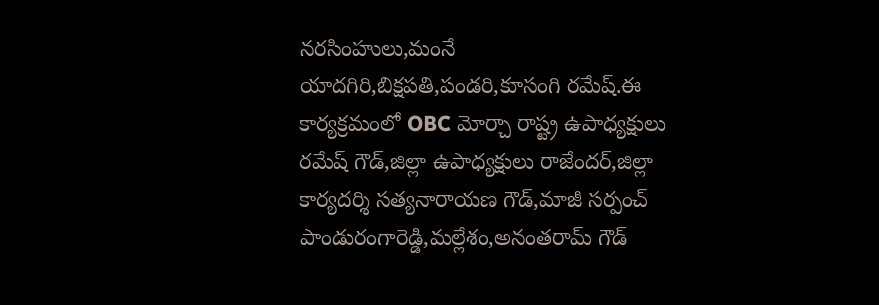నరసింహులు,మంనే యాదగిరి,బిక్షపతి,పండరి,కూసంగి రమేష్.ఈ కార్యక్రమంలో OBC మోర్చా రాష్ట్ర ఉపాధ్యక్షులు రమేష్ గౌడ్,జిల్లా ఉపాధ్యక్షులు రాజేందర్,జిల్లా కార్యదర్శి సత్యనారాయణ గౌడ్,మాజీ సర్పంచ్ పాండురంగారెడ్డి,మల్లేశం,అనంతరామ్ గౌడ్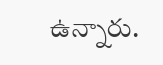ఉన్నారు.